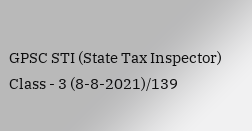GPSC STI (State Tax Inspector) Class - 3 (8-8-2021)/139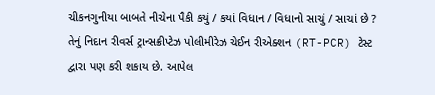ચીકનગુનીયા બાબતે નીચેના પૈકી કયું / કયાં વિધાન / વિધાનો સાચું / સાચાં છે ? તેનું નિદાન રીવર્સ ટ્રાન્સક્રીપ્ટેઝ પોલીમીરેઝ ચેઈન રીએક્શન (RT-PCR) ટેસ્ટ દ્વારા પણ કરી શકાય છે. આપેલ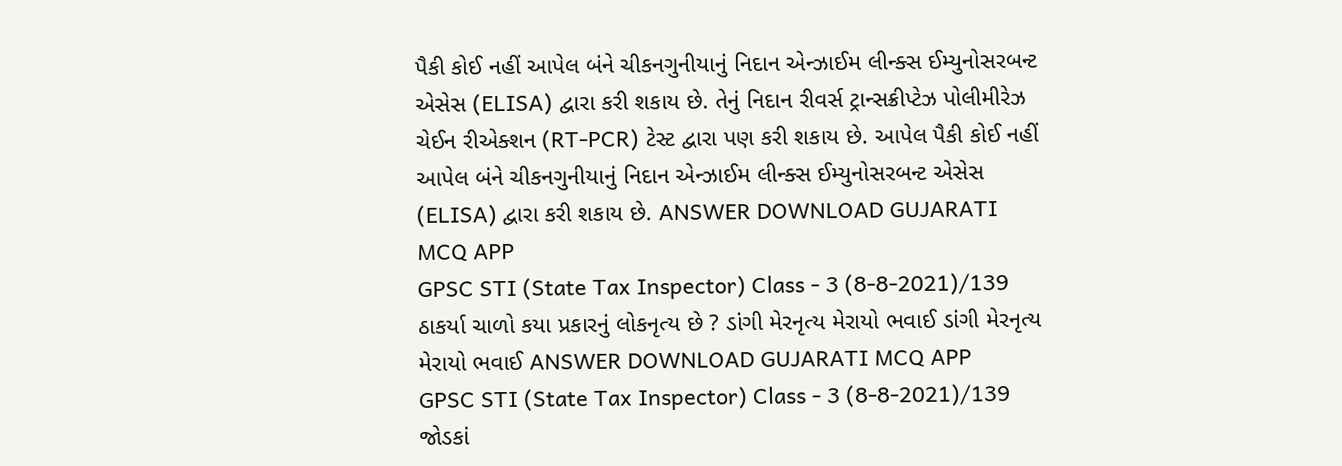પૈકી કોઈ નહીં આપેલ બંને ચીકનગુનીયાનું નિદાન એન્ઝાઈમ લીન્ક્સ ઈમ્યુનોસરબન્ટ એસેસ (ELISA) દ્વારા કરી શકાય છે. તેનું નિદાન રીવર્સ ટ્રાન્સક્રીપ્ટેઝ પોલીમીરેઝ ચેઈન રીએક્શન (RT-PCR) ટેસ્ટ દ્વારા પણ કરી શકાય છે. આપેલ પૈકી કોઈ નહીં આપેલ બંને ચીકનગુનીયાનું નિદાન એન્ઝાઈમ લીન્ક્સ ઈમ્યુનોસરબન્ટ એસેસ (ELISA) દ્વારા કરી શકાય છે. ANSWER DOWNLOAD GUJARATI MCQ APP
GPSC STI (State Tax Inspector) Class - 3 (8-8-2021)/139 ઠાકર્યા ચાળો કયા પ્રકારનું લોકનૃત્ય છે ? ડાંગી મેરનૃત્ય મેરાયો ભવાઈ ડાંગી મેરનૃત્ય મેરાયો ભવાઈ ANSWER DOWNLOAD GUJARATI MCQ APP
GPSC STI (State Tax Inspector) Class - 3 (8-8-2021)/139 જોડકાં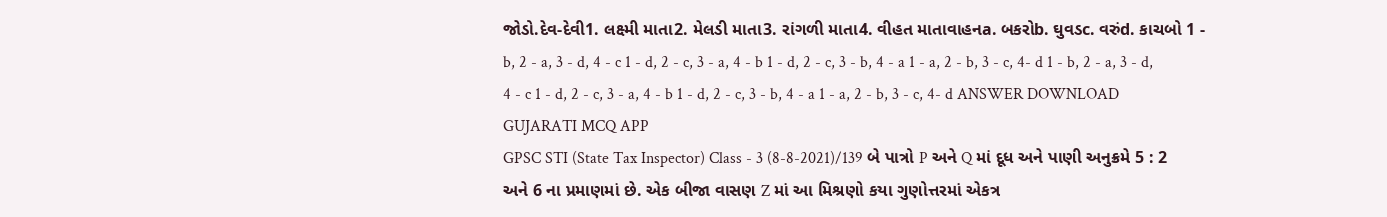જોડો.દેવ-દેવી1. લક્ષ્મી માતા2. મેલડી માતા3. રાંગળી માતા4. વીહત માતાવાહનa. બકરોb. ઘુવડc. વરુંd. કાચબો 1 - b, 2 - a, 3 - d, 4 - c 1 - d, 2 - c, 3 - a, 4 - b 1 - d, 2 - c, 3 - b, 4 - a 1 - a, 2 - b, 3 - c, 4- d 1 - b, 2 - a, 3 - d, 4 - c 1 - d, 2 - c, 3 - a, 4 - b 1 - d, 2 - c, 3 - b, 4 - a 1 - a, 2 - b, 3 - c, 4- d ANSWER DOWNLOAD GUJARATI MCQ APP
GPSC STI (State Tax Inspector) Class - 3 (8-8-2021)/139 બે પાત્રો P અને Q માં દૂધ અને પાણી અનુક્રમે 5 : 2 અને 6 ના પ્રમાણમાં છે. એક બીજા વાસણ Z માં આ મિશ્રણો કયા ગુણોત્તરમાં એકત્ર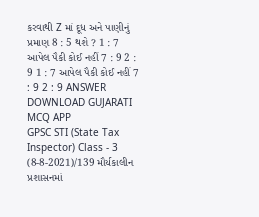કરવાથી Z માં દૂધ અને પાણીનું પ્રમાણ 8 : 5 થશે ? 1 : 7 આપેલ પૈકી કોઈ નહીં 7 : 9 2 : 9 1 : 7 આપેલ પૈકી કોઈ નહીં 7 : 9 2 : 9 ANSWER DOWNLOAD GUJARATI MCQ APP
GPSC STI (State Tax Inspector) Class - 3 (8-8-2021)/139 મૌર્યકાલીન પ્રશાસનમાં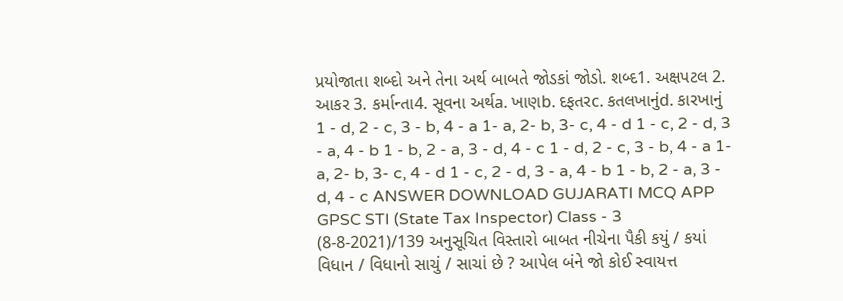પ્રયોજાતા શબ્દો અને તેના અર્થ બાબતે જોડકાં જોડો. શબ્દ1. અક્ષપટલ 2. આકર 3. કર્માન્તા4. સૂવના અર્થa. ખાણb. દફતરc. કતલખાનુંd. કારખાનું 1 - d, 2 - c, 3 - b, 4 - a 1- a, 2- b, 3- c, 4 - d 1 - c, 2 - d, 3 - a, 4 - b 1 - b, 2 - a, 3 - d, 4 - c 1 - d, 2 - c, 3 - b, 4 - a 1- a, 2- b, 3- c, 4 - d 1 - c, 2 - d, 3 - a, 4 - b 1 - b, 2 - a, 3 - d, 4 - c ANSWER DOWNLOAD GUJARATI MCQ APP
GPSC STI (State Tax Inspector) Class - 3 (8-8-2021)/139 અનુસૂચિત વિસ્તારો બાબત નીચેના પૈકી કયું / કયાં વિધાન / વિધાનો સાચું / સાચાં છે ? આપેલ બંને જો કોઈ સ્વાયત્ત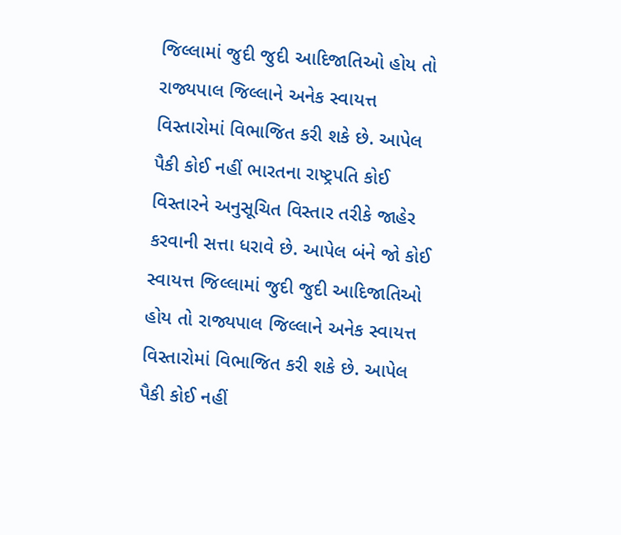જિલ્લામાં જુદી જુદી આદિજાતિઓ હોય તો રાજ્યપાલ જિલ્લાને અનેક સ્વાયત્ત વિસ્તારોમાં વિભાજિત કરી શકે છે. આપેલ પૈકી કોઈ નહીં ભારતના રાષ્ટ્રપતિ કોઈ વિસ્તારને અનુસૂચિત વિસ્તાર તરીકે જાહેર કરવાની સત્તા ધરાવે છે. આપેલ બંને જો કોઈ સ્વાયત્ત જિલ્લામાં જુદી જુદી આદિજાતિઓ હોય તો રાજ્યપાલ જિલ્લાને અનેક સ્વાયત્ત વિસ્તારોમાં વિભાજિત કરી શકે છે. આપેલ પૈકી કોઈ નહીં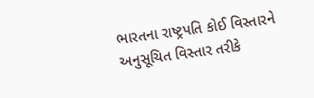ભારતના રાષ્ટ્રપતિ કોઈ વિસ્તારને અનુસૂચિત વિસ્તાર તરીકે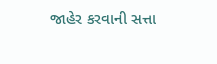જાહેર કરવાની સત્તા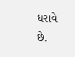ધરાવે છે.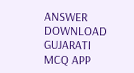ANSWER DOWNLOAD GUJARATI MCQ APP